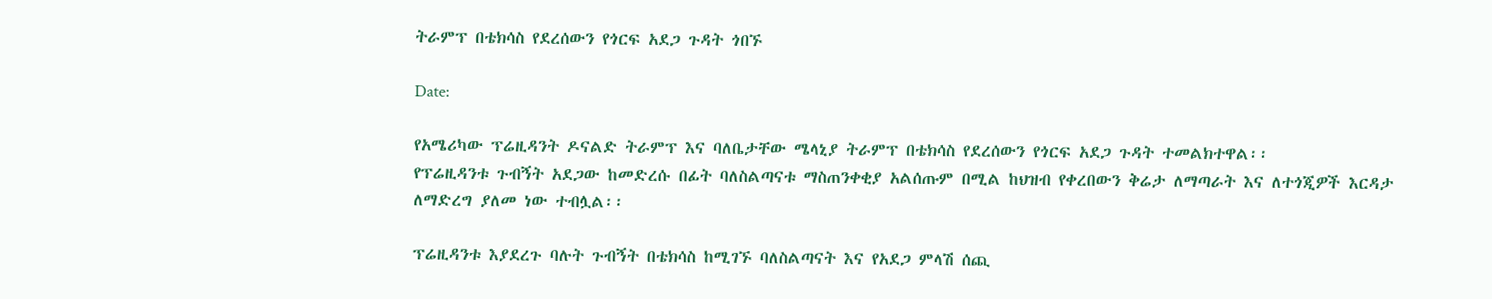ትራምፕ በቴክሳስ የደረሰውን የጎርፍ አደጋ ጉዳት ጎበኙ

Date:

የአሜሪካው ፕሬዚዳንት ዶናልድ ትራምፕ እና ባለቤታቸው ሜላኒያ ትራምፕ በቴክሳስ የደረሰውን የጎርፍ አደጋ ጉዳት ተመልክተዋል፡፡
የፕሬዚዳንቱ ጉብኝት አደጋው ከመድረሱ በፊት ባለስልጣናቱ ማስጠንቀቂያ አልሰጡም በሚል ከህዝብ የቀረበውን ቅሬታ ለማጣራት እና ለተጎጂዎች እርዳታ ለማድረግ ያለመ ነው ተብሏል፡፡

ፕሬዚዳንቱ እያደረጉ ባሉት ጉብኝት በቴክሳስ ከሚገኙ ባለስልጣናት እና የአደጋ ምላሽ ሰጪ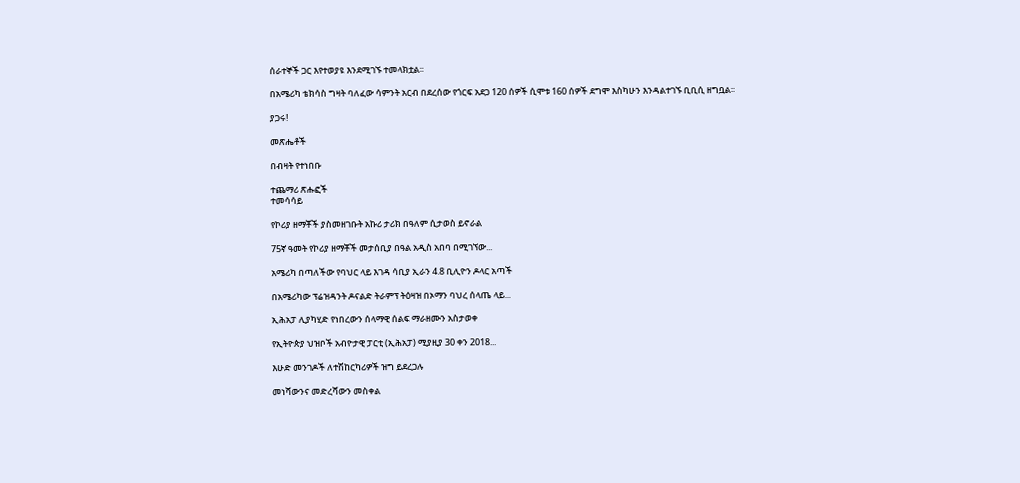ሰራተኞች ጋር እየተወያዩ እንደሚገኙ ተመላክቷል፡፡

በአሜሪካ ቴክሳስ ግዛት ባለፈው ሳምንት አርብ በደረሰው የጎርፍ አደጋ 120 ሰዎች ሲሞቱ 160 ሰዎች ደግሞ እስካሁን እንዳልተገኙ ቢቢሲ ዘግቧል፡፡

ያጋሩ!

መጽሔቶች

በብዛት የተነበቡ

ተጨማሪ ጽሑፎች
ተመሳሳይ

የኮሪያ ዘማቾች ያስመዘገቡት አኩሪ ታሪክ በዓለም ሲታወስ ይኖራል

75ኛ ዓመት የኮሪያ ዘማቾች መታሰቢያ በዓል አዲስ አበባ በሚገኘው...

አሜሪካ በጣለችው የባህር ላይ እገዳ ሳቢያ ኢራን 4.8 ቢሊዮን ዶላር አጣች

በአሜሪካው ፕሬዝዳንት ዶናልድ ትራምፕ ትዕዛዝ በኦማን ባህረ ሰላጤ ላይ...

ኢሕአፓ ሊያካሂድ የነበረውን ሰላማዊ ሰልፍ ማራዘሙን አስታወቀ

የኢትዮጵያ ህዝቦች አብዮታዊ ፓርቲ (ኢሕአፓ) ሚያዚያ 30 ቀን 2018...

እሁድ መንገዶች ለተሽከርካሪዎች ዝግ ይደረጋሉ

መነሻውንና መድረሻውን መስቀል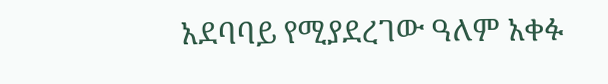አደባባይ የሚያደረገው ዓለም አቀፉ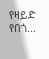የዛይድ የበጎ...